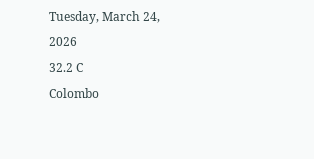Tuesday, March 24, 2026
32.2 C
Colombo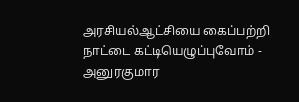அரசியல்ஆட்சியை கைப்பற்றி நாட்டை கட்டியெழுப்புவோம் - அனுரகுமார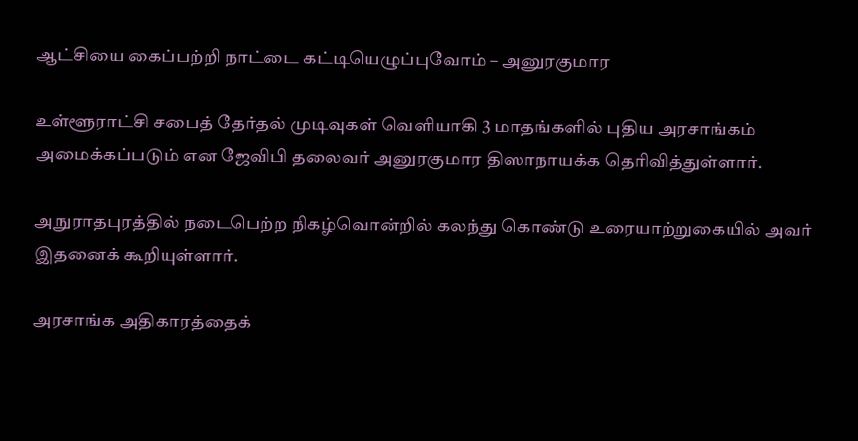ஆட்சியை கைப்பற்றி நாட்டை கட்டியெழுப்புவோம் – அனுரகுமார

உள்ளூராட்சி சபைத் தேர்தல் முடிவுகள் வெளியாகி 3 மாதங்களில் புதிய அரசாங்கம் அமைக்கப்படும் என ஜேவிபி தலைவர் அனுரகுமார திஸாநாயக்க தெரிவித்துள்ளார்.

அநுராதபுரத்தில் நடைபெற்ற நிகழ்வொன்றில் கலந்து கொண்டு உரையாற்றுகையில் அவர் இதனைக் கூறியுள்ளார்.

அரசாங்க அதிகாரத்தைக்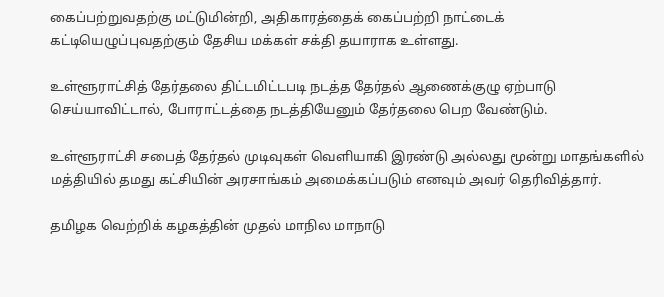கைப்பற்றுவதற்கு மட்டுமின்றி, அதிகாரத்தைக் கைப்பற்றி நாட்டைக் கட்டியெழுப்புவதற்கும் தேசிய மக்கள் சக்தி தயாராக உள்ளது.

உள்ளூராட்சித் தேர்தலை திட்டமிட்டபடி நடத்த தேர்தல் ஆணைக்குழு ஏற்பாடு செய்யாவிட்டால், போராட்டத்தை நடத்தியேனும் தேர்தலை பெற வேண்டும்.

உள்ளூராட்சி சபைத் தேர்தல் முடிவுகள் வெளியாகி இரண்டு அல்லது மூன்று மாதங்களில் மத்தியில் தமது கட்சியின் அரசாங்கம் அமைக்கப்படும் எனவும் அவர் தெரிவித்தார்.

தமிழக வெற்றிக் கழகத்தின் முதல் மாநில மாநாடு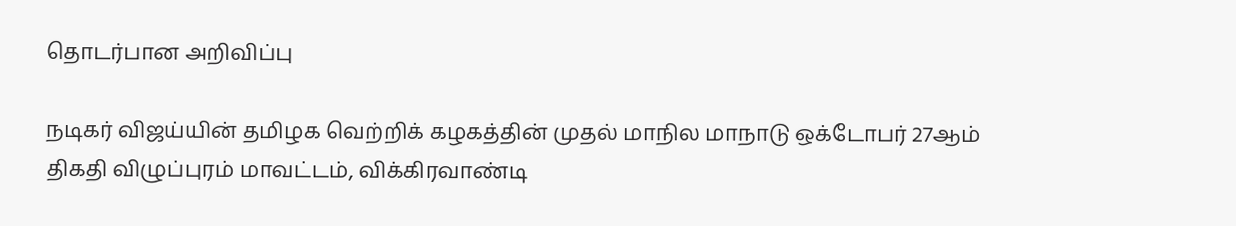தொடர்பான அறிவிப்பு

நடிகர் விஜய்யின் தமிழக வெற்றிக் கழகத்தின் முதல் மாநில மாநாடு ஒக்டோபர் 27ஆம் திகதி விழுப்புரம் மாவட்டம், விக்கிரவாண்டி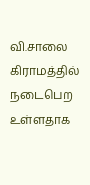வி.சாலை கிராமத்தில் நடைபெற உள்ளதாக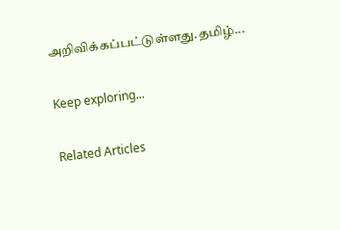அறிவிக்கப்பட்டுள்ளது.தமிழ்...

Keep exploring...

Related Articles